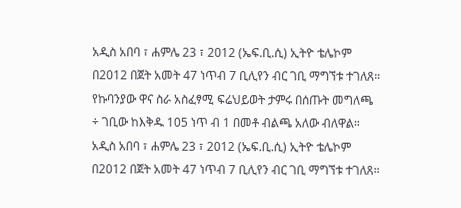አዲስ አበባ ፣ ሐምሌ 23 ፣ 2012 (ኤፍ.ቢ.ሲ) ኢትዮ ቴሌኮም በ2012 በጀት አመት 47 ነጥብ 7 ቢሊየን ብር ገቢ ማግኘቱ ተገለጸ።
የኩባንያው ዋና ስራ አስፈፃሚ ፍሬህይወት ታምሩ በሰጡት መግለጫ ÷ ገቢው ከእቅዱ 105 ነጥ ብ 1 በመቶ ብልጫ አለው ብለዋል።
አዲስ አበባ ፣ ሐምሌ 23 ፣ 2012 (ኤፍ.ቢ.ሲ) ኢትዮ ቴሌኮም በ2012 በጀት አመት 47 ነጥብ 7 ቢሊየን ብር ገቢ ማግኘቱ ተገለጸ።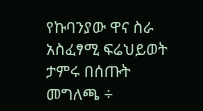የኩባንያው ዋና ስራ አስፈፃሚ ፍሬህይወት ታምሩ በሰጡት መግለጫ ÷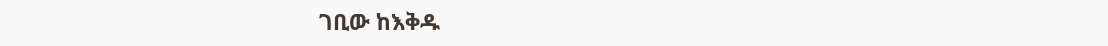ገቢው ከእቅዱ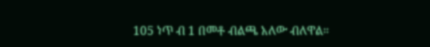105 ነጥ ብ 1 በመቶ ብልጫ አለው ብለዋል።